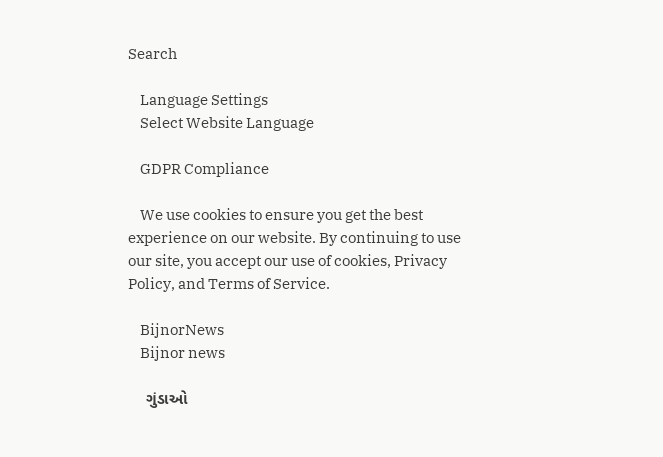Search

    Language Settings
    Select Website Language

    GDPR Compliance

    We use cookies to ensure you get the best experience on our website. By continuing to use our site, you accept our use of cookies, Privacy Policy, and Terms of Service.

    BijnorNews
    Bijnor news

    ગુંડાઓ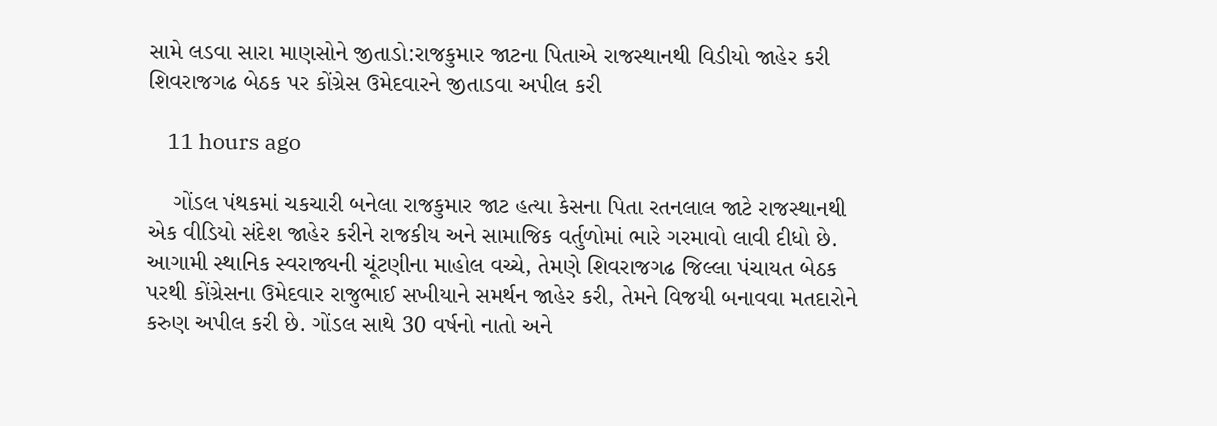સામે લડવા સારા માણસોને જીતાડો:રાજકુમાર જાટના પિતાએ રાજસ્થાનથી વિડીયો જાહેર કરી શિવરાજગઢ બેઠક પર કોંગ્રેસ ઉમેદવારને જીતાડવા અપીલ કરી

    11 hours ago

    ગોંડલ પંથકમાં ચકચારી બનેલા રાજકુમાર જાટ હત્યા કેસના પિતા રતનલાલ જાટે રાજસ્થાનથી એક વીડિયો સંદેશ જાહેર કરીને રાજકીય અને સામાજિક વર્તુળોમાં ભારે ગરમાવો લાવી દીધો છે. આગામી સ્થાનિક સ્વરાજ્યની ચૂંટણીના માહોલ વચ્ચે, તેમણે શિવરાજગઢ જિલ્લા પંચાયત બેઠક પરથી કોંગ્રેસના ઉમેદવાર રાજુભાઈ સખીયાને સમર્થન જાહેર કરી, તેમને વિજયી બનાવવા મતદારોને કરુણ અપીલ કરી છે. ગોંડલ સાથે 30 વર્ષનો નાતો અને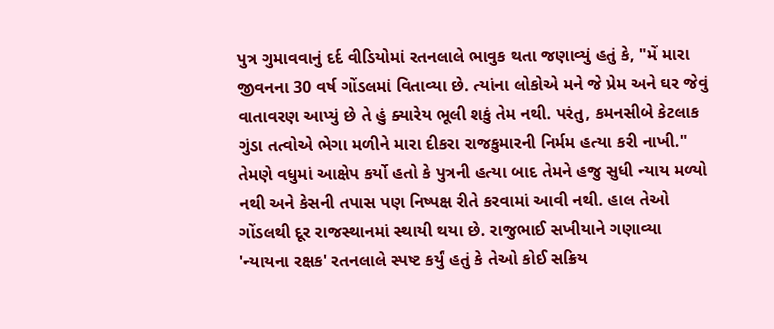પુત્ર ગુમાવવાનું દર્દ વીડિયોમાં રતનલાલે ભાવુક થતા જણાવ્યું હતું કે, "મેં મારા જીવનના 30 વર્ષ ગોંડલમાં વિતાવ્યા છે. ત્યાંના લોકોએ મને જે પ્રેમ અને ઘર જેવું વાતાવરણ આપ્યું છે તે હું ક્યારેય ભૂલી શકું તેમ નથી. પરંતુ, કમનસીબે કેટલાક ગુંડા તત્વોએ ભેગા મળીને મારા દીકરા રાજકુમારની નિર્મમ હત્યા કરી નાખી." તેમણે વધુમાં આક્ષેપ કર્યો હતો કે પુત્રની હત્યા બાદ તેમને હજુ સુધી ન્યાય મળ્યો નથી અને કેસની તપાસ પણ નિષ્પક્ષ રીતે કરવામાં આવી નથી. હાલ તેઓ ગોંડલથી દૂર રાજસ્થાનમાં સ્થાયી થયા છે. રાજુભાઈ સખીયાને ગણાવ્યા 'ન્યાયના રક્ષક' રતનલાલે સ્પષ્ટ કર્યું હતું કે તેઓ કોઈ સક્રિય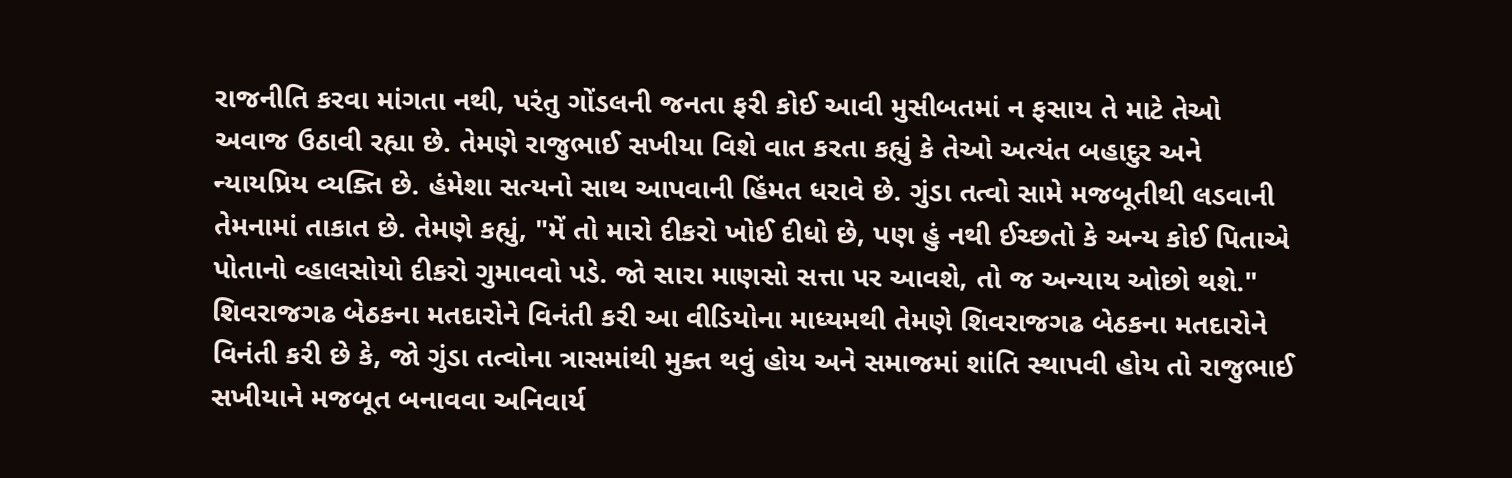રાજનીતિ કરવા માંગતા નથી, પરંતુ ગોંડલની જનતા ફરી કોઈ આવી મુસીબતમાં ન ફસાય તે માટે તેઓ અવાજ ઉઠાવી રહ્યા છે. તેમણે રાજુભાઈ સખીયા વિશે વાત કરતા કહ્યું કે તેઓ અત્યંત બહાદુર અને ન્યાયપ્રિય વ્યક્તિ છે. હંમેશા સત્યનો સાથ આપવાની હિંમત ધરાવે છે. ગુંડા તત્વો સામે મજબૂતીથી લડવાની તેમનામાં તાકાત છે. તેમણે કહ્યું, "મેં તો મારો દીકરો ખોઈ દીધો છે, પણ હું નથી ઈચ્છતો કે અન્ય કોઈ પિતાએ પોતાનો વ્હાલસોયો દીકરો ગુમાવવો પડે. જો સારા માણસો સત્તા પર આવશે, તો જ અન્યાય ઓછો થશે." શિવરાજગઢ બેઠકના મતદારોને વિનંતી કરી આ વીડિયોના માધ્યમથી તેમણે શિવરાજગઢ બેઠકના મતદારોને વિનંતી કરી છે કે, જો ગુંડા તત્વોના ત્રાસમાંથી મુક્ત થવું હોય અને સમાજમાં શાંતિ સ્થાપવી હોય તો રાજુભાઈ સખીયાને મજબૂત બનાવવા અનિવાર્ય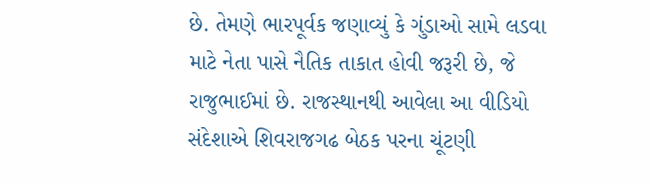છે. તેમણે ભારપૂર્વક જણાવ્યું કે ગુંડાઓ સામે લડવા માટે નેતા પાસે નૈતિક તાકાત હોવી જરૂરી છે, જે રાજુભાઈમાં છે. રાજસ્થાનથી આવેલા આ વીડિયો સંદેશાએ શિવરાજગઢ બેઠક પરના ચૂંટણી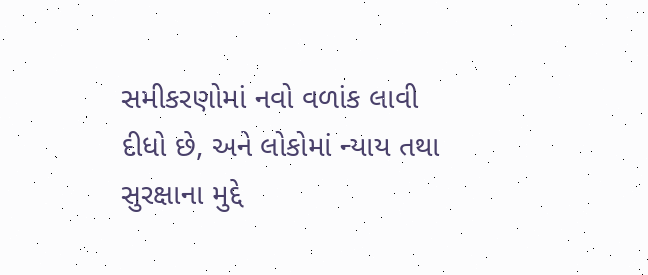સમીકરણોમાં નવો વળાંક લાવી દીધો છે, અને લોકોમાં ન્યાય તથા સુરક્ષાના મુદ્દે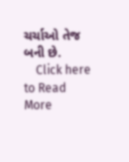ચર્ચાઓ તેજ બની છે.
    Click here to Read More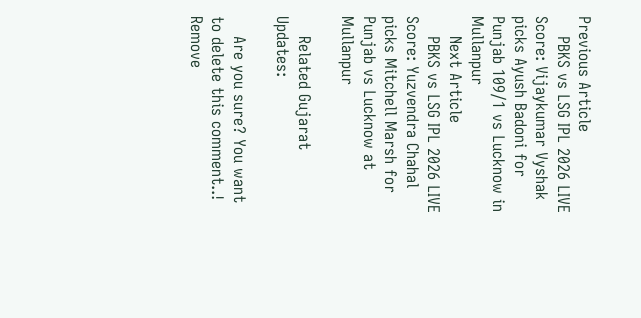Previous Article
    PBKS vs LSG IPL 2026 LIVE Score: Vijaykumar Vyshak picks Ayush Badoni for Punjab 109/1 vs Lucknow in Mullanpur
    Next Article
    PBKS vs LSG IPL 2026 LIVE Score: Yuzvendra Chahal picks Mitchell Marsh for Punjab vs Lucknow at Mullanpur

    Related Gujarat Updates:

    Are you sure? You want to delete this comment..! Remove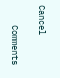Cancel

    Comments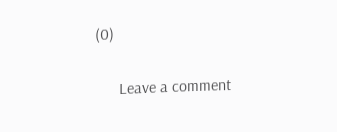(0)

      Leave a comment